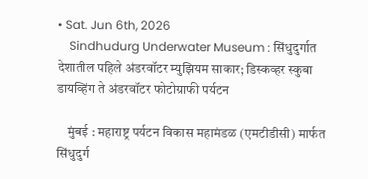• Sat. Jun 6th, 2026
    Sindhudurg Underwater Museum : सिंधुदुर्गात देशातील पहिले अंडरवॉटर म्युझियम साकार; डिस्कव्हर स्कुबा डायव्हिंग ते अंडरवॉटर फोटोग्राफी पर्यटन

    मुंबई : महाराष्ट्र पर्यटन विकास महामंडळ (एमटीडीसी) मार्फत सिंधुदुर्ग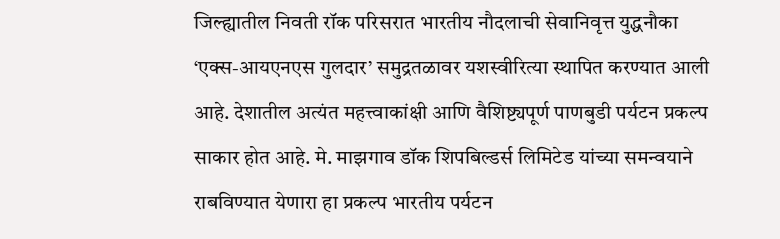जिल्ह्यातील निवती रॉक परिसरात भारतीय नौदलाची सेवानिवृत्त युद्धनौका ‘एक्स-आयएनएस गुलदार’ समुद्रतळावर यशस्वीरित्या स्थापित करण्यात आली आहे. देशातील अत्यंत महत्त्वाकांक्षी आणि वैशिष्ट्यपूर्ण पाणबुडी पर्यटन प्रकल्प साकार होत आहे. मे. माझगाव डॉक शिपबिल्डर्स लिमिटेड यांच्या समन्वयाने राबविण्यात येणारा हा प्रकल्प भारतीय पर्यटन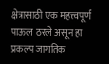क्षेत्रासाठी एक महत्त्वपूर्ण पाऊल ठरले असून हा प्रकल्प जागतिक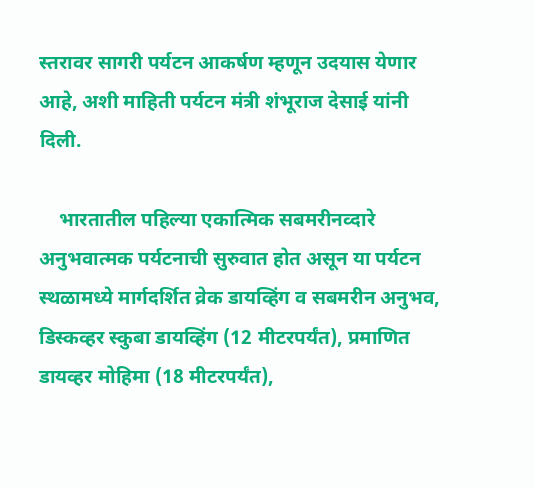स्तरावर सागरी पर्यटन आकर्षण म्हणून उदयास येणार आहे, अशी माहिती पर्यटन मंत्री शंभूराज देसाई यांनी दिली.

    भारतातील पहिल्या एकात्मिक सबमरीनव्दारे अनुभवात्मक पर्यटनाची सुरुवात होत असून या पर्यटन स्थळामध्ये मार्गदर्शित व्रेक डायव्हिंग व सबमरीन अनुभव, डिस्कव्हर स्कुबा डायव्हिंग (12 मीटरपर्यंत), प्रमाणित डायव्हर मोहिमा (18 मीटरपर्यंत),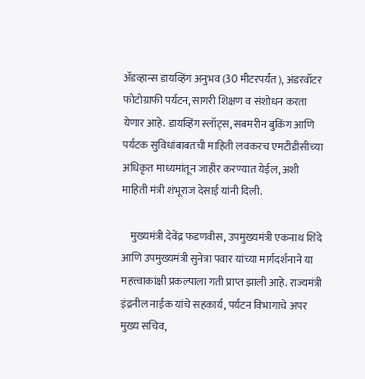ॲडव्हान्स डायव्हिंग अनुभव (30 मीटरपर्यंत), अंडरवॉटर फोटोग्राफी पर्यटन, सागरी शिक्षण व संशोधन करता येणार आहे. डायव्हिंग स्लॉट्स, सबमरीन बुकिंग आणि पर्यटक सुविधांबाबतची माहिती लवकरच एमटीडीसीच्या अधिकृत माध्यमांतून जाहीर करण्यात येईल, अशी माहिती मंत्री शंभूराज देसाई यांनी दिली.

    मुख्यमंत्री देवेंद्र फडणवीस, उपमुख्यमंत्री एकनाथ शिंदे आणि उपमुख्यमंत्री सुनेत्रा पवार यांच्या मार्गदर्शनाने या महत्त्वाकांक्षी प्रकल्पाला गती प्राप्त झाली आहे. राज्यमंत्री इंद्रनील नाईक यांचे सहकार्य, पर्यटन विभागाचे अपर मुख्य सचिव,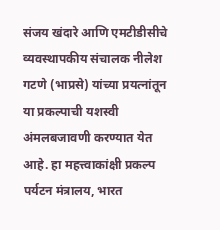संजय खंदारे आणि एमटीडीसीचे व्यवस्थापकीय संचालक नीलेश गटणे (भाप्रसे) यांच्या प्रयत्नांतून या प्रकल्पाची यशस्वी अंमलबजावणी करण्यात येत आहे. हा महत्त्वाकांक्षी प्रकल्प पर्यटन मंत्रालय, भारत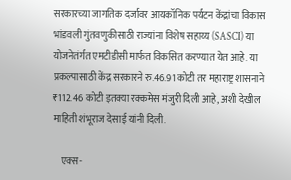सरकारच्या जागतिक दर्जावर आयकॉनिक पर्यटन केंद्रांचा विकास भांडवली गुंतवणुकीसाठी राज्यांना विशेष सहाय्य (SASCI) या योजनेतंर्गत एमटीडीसी मार्फत विकसित करण्यात येत आहे. या प्रकल्पासाठी केंद्र सरकारने रु.46.91 कोटी तर महाराष्ट्र शासनाने ₹112.46 कोटी इतक्या रक्कमेस मंजुरी दिली आहे, अशी देखील माहिती शंभूराज देसाई यांनी दिली.

    एक्स-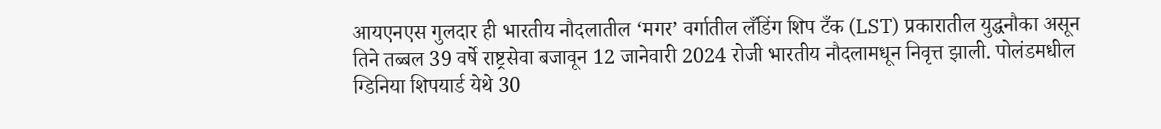आयएनएस गुलदार ही भारतीय नौदलातील ‘मगर’ वर्गातील लँडिंग शिप टँक (LST) प्रकारातील युद्धनौका असून तिने तब्बल 39 वर्षे राष्ट्रसेवा बजावून 12 जानेवारी 2024 रोजी भारतीय नौदलामधून निवृत्त झाली. पोलंडमधील ग्डिनिया शिपयार्ड येथे 30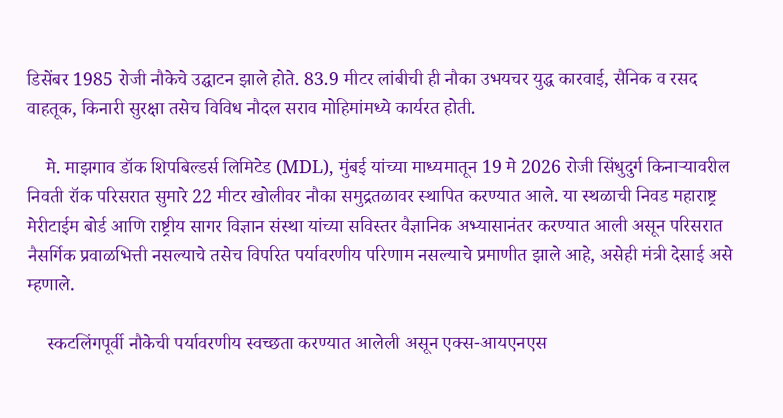डिसेंबर 1985 रोजी नौकेचे उद्घाटन झाले होते. 83.9 मीटर लांबीची ही नौका उभयचर युद्ध कारवाई, सैनिक व रसद वाहतूक, किनारी सुरक्षा तसेच विविध नौदल सराव मोहिमांमध्ये कार्यरत होती.

    मे. माझगाव डॉक शिपबिल्डर्स लिमिटेड (MDL), मुंबई यांच्या माध्यमातून 19 मे 2026 रोजी सिंधुदुर्ग किनाऱ्यावरील निवती रॉक परिसरात सुमारे 22 मीटर खोलीवर नौका समुद्रतळावर स्थापित करण्यात आले. या स्थळाची निवड महाराष्ट्र मेरीटाईम बोर्ड आणि राष्ट्रीय सागर विज्ञान संस्था यांच्या सविस्तर वैज्ञानिक अभ्यासानंतर करण्यात आली असून परिसरात नैसर्गिक प्रवाळभित्ती नसल्याचे तसेच विपरित पर्यावरणीय परिणाम नसल्याचे प्रमाणीत झाले आहे, असेही मंत्री देसाई असे म्हणाले.

    स्कटलिंगपूर्वी नौकेची पर्यावरणीय स्वच्छता करण्यात आलेली असून एक्स-आयएनएस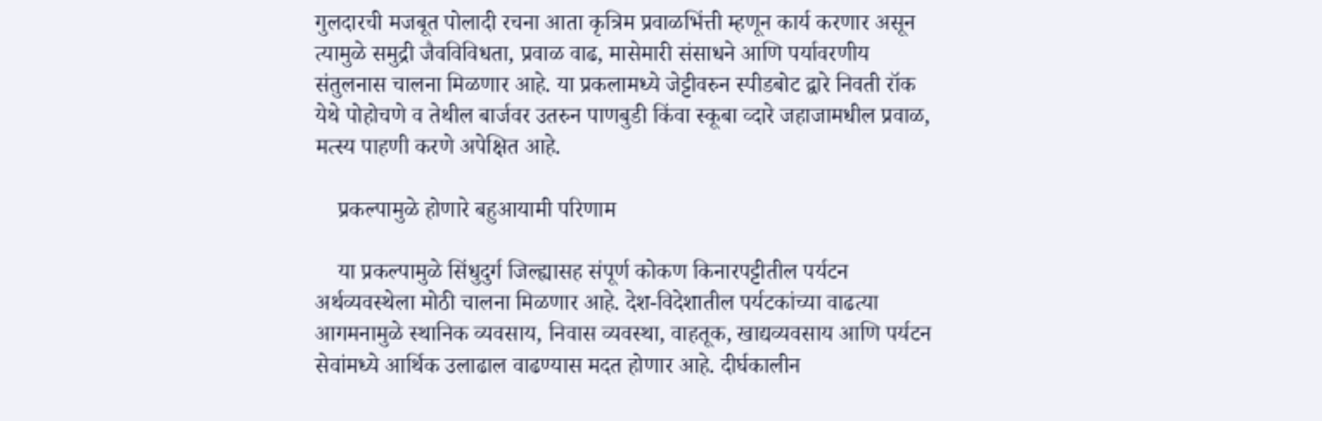गुलदारची मजबूत पोलादी रचना आता कृत्रिम प्रवाळभिंत्ती म्हणून कार्य करणार असून त्यामुळे समुद्री जैवविविधता, प्रवाळ वाढ, मासेमारी संसाधने आणि पर्यावरणीय संतुलनास चालना मिळणार आहे. या प्रकलामध्ये जेट्टीवरुन स्पीडबोट द्वारे निवती रॉक येथे पोहोचणे व तेथील बार्जवर उतरुन पाणबुडी किंवा स्कूबा व्दारे जहाजामधील प्रवाळ, मत्स्य पाहणी करणे अपेक्षित आहे.

    प्रकल्पामुळे होणारे बहुआयामी परिणाम

    या प्रकल्पामुळे सिंधुदुर्ग जिल्ह्यासह संपूर्ण कोकण किनारपट्टीतील पर्यटन अर्थव्यवस्थेला मोठी चालना मिळणार आहे. देश-विदेशातील पर्यटकांच्या वाढत्या आगमनामुळे स्थानिक व्यवसाय, निवास व्यवस्था, वाहतूक, खाद्यव्यवसाय आणि पर्यटन सेवांमध्ये आर्थिक उलाढाल वाढण्यास मदत होणार आहे. दीर्घकालीन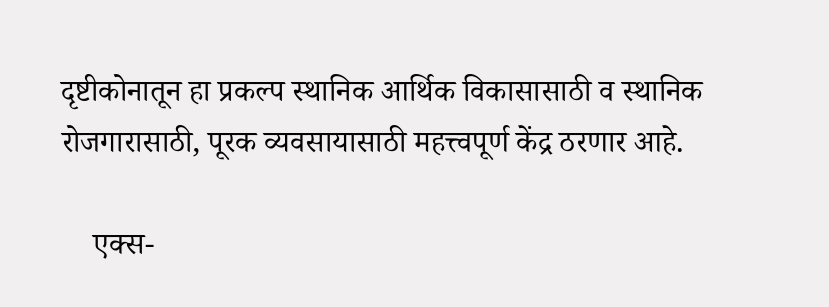दृष्टीकोनातून हा प्रकल्प स्थानिक आर्थिक विकासासाठी व स्थानिक रोजगारासाठी, पूरक व्यवसायासाठी महत्त्वपूर्ण केंद्र ठरणार आहे.

    एक्स-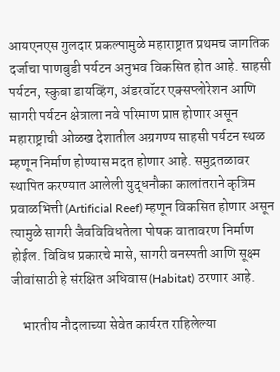आयएनएस गुलदार प्रकल्पामुळे महाराष्ट्रात प्रथमच जागतिक दर्जाचा पाणबुडी पर्यटन अनुभव विकसित होत आहे. साहसी पर्यटन, स्कुबा डायव्हिंग, अंडरवॉटर एक्सप्लोरेशन आणि सागरी पर्यटन क्षेत्राला नवे परिमाण प्राप्त होणार असून महाराष्ट्राची ओळख देशातील अग्रगण्य साहसी पर्यटन स्थळ म्हणून निर्माण होण्यास मदत होणार आहे. समुद्रतळावर स्थापित करण्यात आलेली युद्धनौका कालांतराने कृत्रिम प्रवाळभित्ती (Artificial Reef) म्हणून विकसित होणार असून त्यामुळे सागरी जैवविविधतेला पोषक वातावरण निर्माण होईल. विविध प्रकारचे मासे, सागरी वनस्पती आणि सूक्ष्म जीवांसाठी हे संरक्षित अधिवास (Habitat) ठरणार आहे.

    भारतीय नौदलाच्या सेवेत कार्यरत राहिलेल्या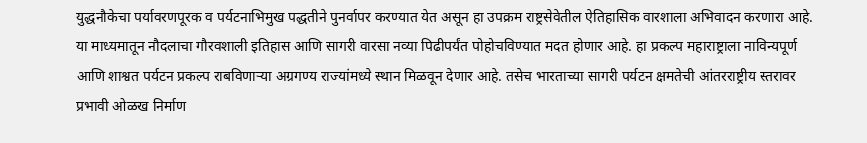युद्धनौकेचा पर्यावरणपूरक व पर्यटनाभिमुख पद्धतीने पुनर्वापर करण्यात येत असून हा उपक्रम राष्ट्रसेवेतील ऐतिहासिक वारशाला अभिवादन करणारा आहे. या माध्यमातून नौदलाचा गौरवशाली इतिहास आणि सागरी वारसा नव्या पिढीपर्यंत पोहोचविण्यात मदत होणार आहे. हा प्रकल्प महाराष्ट्राला नाविन्यपूर्ण आणि शाश्वत पर्यटन प्रकल्प राबविणाऱ्या अग्रगण्य राज्यांमध्ये स्थान मिळवून देणार आहे. तसेच भारताच्या सागरी पर्यटन क्षमतेची आंतरराष्ट्रीय स्तरावर प्रभावी ओळख निर्माण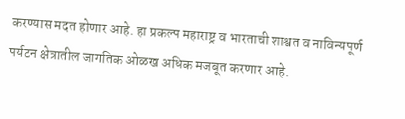करण्यास मदत होणार आहे. हा प्रकल्प महाराष्ट्र व भारताची शाश्वत व नाविन्यपूर्ण पर्यटन क्षेत्रातील जागतिक ओळख अधिक मजबूत करणार आहे.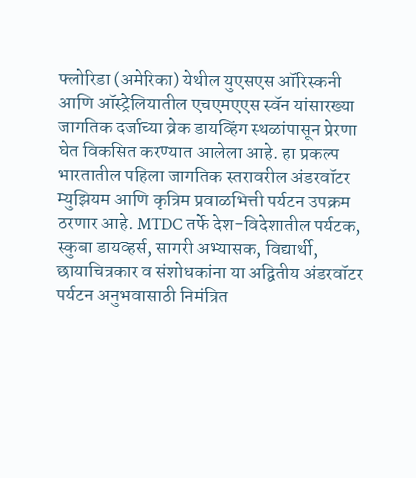फ्लोरिडा (अमेरिका) येथील युएसएस ऑरिस्कनी आणि ऑस्ट्रेलियातील एचएमएएस स्वॅन यांसारख्या जागतिक दर्जाच्या व्रेक डायव्हिंग स्थळांपासून प्रेरणा घेत विकसित करण्यात आलेला आहे. हा प्रकल्प भारतातील पहिला जागतिक स्तरावरील अंडरवॉटर म्युझियम आणि कृत्रिम प्रवाळभित्ती पर्यटन उपक्रम ठरणार आहे. MTDC तर्फे देश-विदेशातील पर्यटक, स्कुबा डायव्हर्स, सागरी अभ्यासक, विद्यार्थी, छायाचित्रकार व संशोधकांना या अद्वितीय अंडरवॉटर पर्यटन अनुभवासाठी निमंत्रित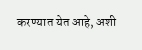करण्यात येत आहे, अशी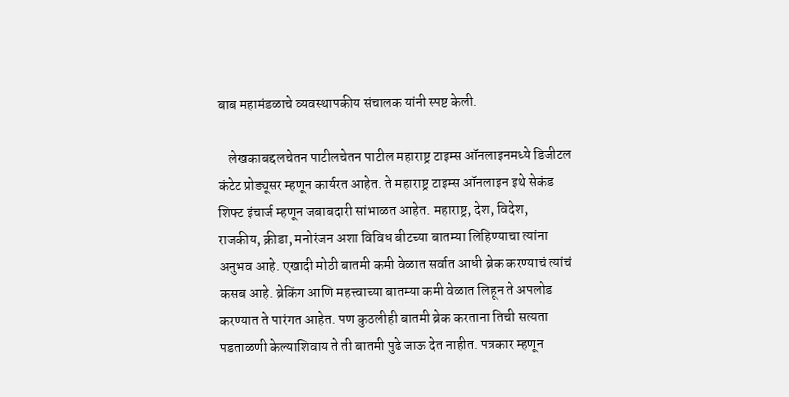बाब महामंडळाचे व्यवस्थापकीय संचालक यांनी स्पष्ट केली.

    लेखकाबद्दलचेतन पाटीलचेतन पाटील महाराष्ट्र टाइम्स ऑनलाइनमध्ये डिजीटल कंटेट प्रोड्यूसर म्हणून कार्यरत आहेत. ते महाराष्ट्र टाइम्स ऑनलाइन इथे सेकंड शिफ्ट इंचार्ज म्हणून जबाबदारी सांभाळत आहेत. महाराष्ट्र, देश, विदेश, राजकीय, क्रीडा, मनोरंजन अशा विविध बीटच्या बातम्या लिहिण्याचा त्यांना अनुभव आहे. एखादी मोठी बातमी कमी वेळात सर्वात आधी ब्रेक करण्याचं त्यांचं कसब आहे. ब्रेकिंग आणि महत्त्वाच्या बातम्या कमी वेळात लिहून ते अपलोड करण्यात ते पारंगत आहेत. पण कुठलीही बातमी ब्रेक करताना तिची सत्यता पडताळणी केल्याशिवाय ते ती बातमी पुढे जाऊ देत नाहीत. पत्रकार म्हणून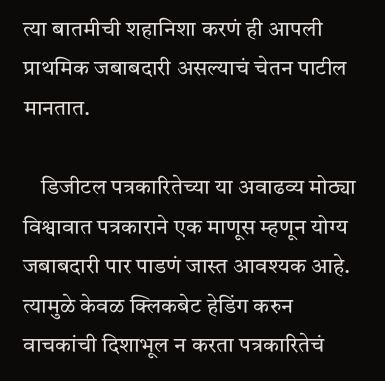त्या बातमीची शहानिशा करणं ही आपली प्राथमिक जबाबदारी असल्याचं चेतन पाटील मानतात.

    डिजीटल पत्रकारितेच्या या अवाढव्य मोठ्या विश्वावात पत्रकाराने एक माणूस म्हणून योग्य जबाबदारी पार पाडणं जास्त आवश्यक आहे. त्यामुळे केवळ क्लिकबेट हेडिंग करुन वाचकांची दिशाभूल न करता पत्रकारितेचं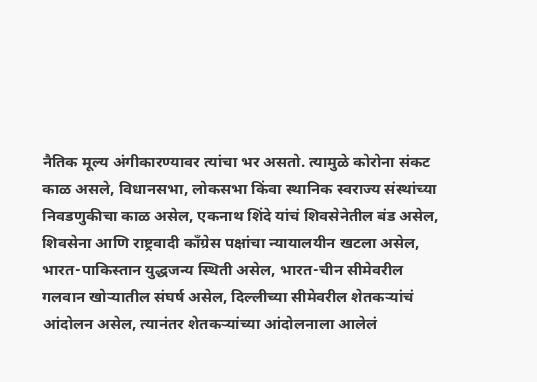नैतिक मूल्य अंगीकारण्यावर त्यांचा भर असतो. त्यामुळे कोरोना संकट काळ असले, विधानसभा, लोकसभा किंवा स्थानिक स्वराज्य संस्थांच्या निवडणुकीचा काळ असेल, एकनाथ शिंदे यांचं शिवसेनेतील बंड असेल, शिवसेना आणि राष्ट्रवादी काँग्रेस पक्षांचा न्यायालयीन खटला असेल, भारत-पाकिस्तान युद्धजन्य स्थिती असेल, भारत-चीन सीमेवरील गलवान खोऱ्यातील संघर्ष असेल, दिल्लीच्या सीमेवरील शेतकऱ्यांचं आंदोलन असेल, त्यानंतर शेतकऱ्यांच्या आंदोलनाला आलेलं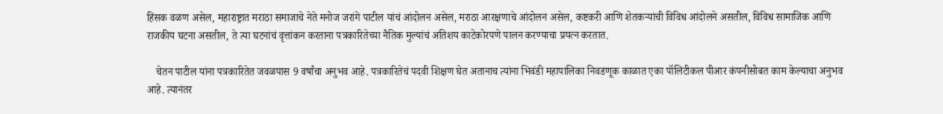हिंसक वळण असेल, महाराष्ट्रात मराठा समाजाचे नेते मनोज जरांगे पाटील यांचं आंदोलन असेल, मराठा आरक्षणाचे आंदोलन असेल, कष्टकरी आणि शेतकऱ्यांची विविध आंदोलने असतील, विविध सामाजिक आणि राजकीय घटना असतील, ते त्या घटनांचं वृत्तांकन करताना पत्रकारितेच्या नैतिक मुल्यांचं अतिशय काटेकोरपणे पालन करण्याचा प्रयत्न करतात.

    चेतन पाटील यांना पत्रकारितेत जवळपास 9 वर्षांचा अनुभव आहे. पत्रकारितेचं पदवी शिक्षण घेत अतानाच त्यांना भिवंडी महापालिका निवडणूक काळात एका पॉलिटीकल पीआर कंपनीसोबत काम केल्याचा अनुभव आहे. त्यानंतर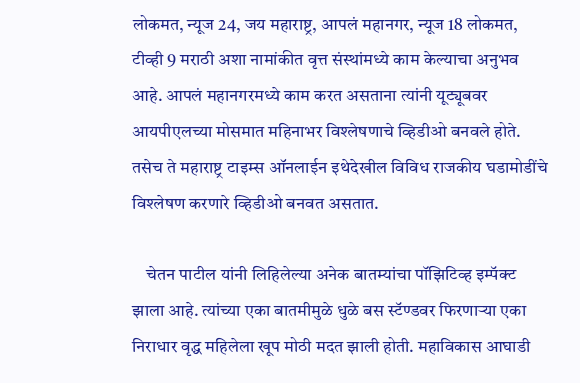लोकमत, न्यूज 24, जय महाराष्ट्र, आपलं महानगर, न्यूज 18 लोकमत, टीव्ही 9 मराठी अशा नामांकीत वृत्त संस्थांमध्ये काम केल्याचा अनुभव आहे. आपलं महानगरमध्ये काम करत असताना त्यांनी यूट्यूबवर आयपीएलच्या मोसमात महिनाभर विश्लेषणाचे व्हिडीओ बनवले होते. तसेच ते महाराष्ट्र टाइम्स ऑनलाईन इथेदेखील विविध राजकीय घडामोडींचे विश्लेषण करणारे व्हिडीओ बनवत असतात.

    चेतन पाटील यांनी लिहिलेल्या अनेक बातम्यांचा पॉझिटिव्ह इम्पॅक्ट झाला आहे. त्यांच्या एका बातमीमुळे धुळे बस स्टॅण्डवर फिरणाऱ्या एका निराधार वृद्ध महिलेला खूप मोठी मदत झाली होती. महाविकास आघाडी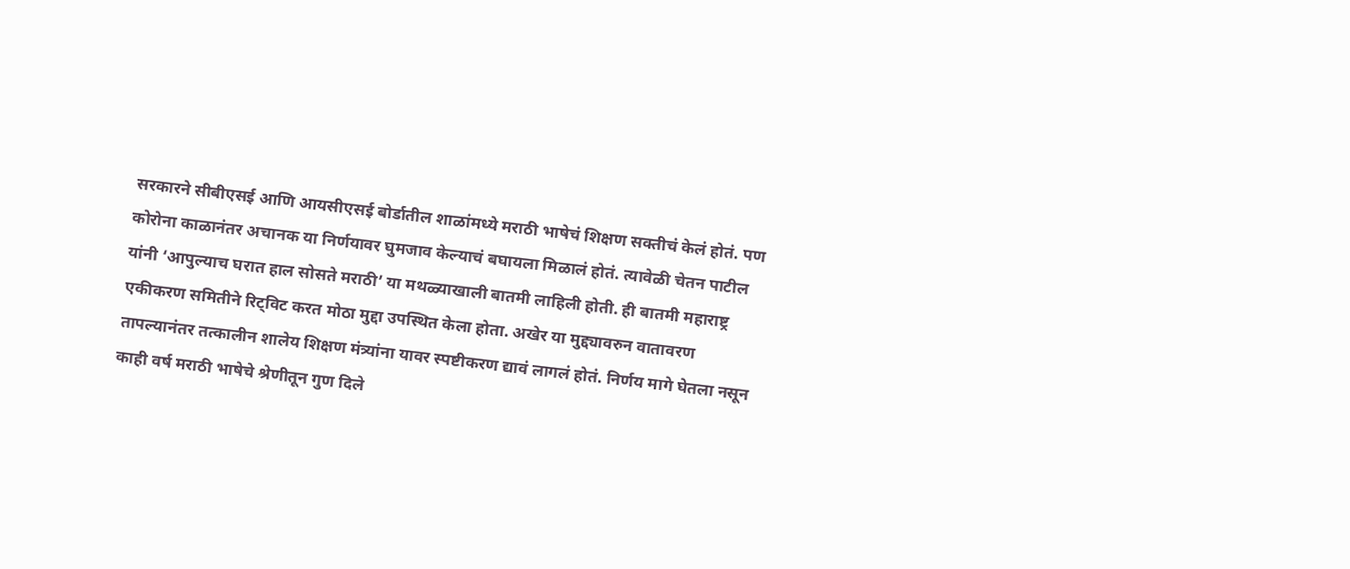सरकारने सीबीएसई आणि आयसीएसई बोर्डातील शाळांमध्ये मराठी भाषेचं शिक्षण सक्तीचं केलं होतं. पण कोरोना काळानंतर अचानक या निर्णयावर घुमजाव केल्याचं बघायला मिळालं होतं. त्यावेळी चेतन पाटील यांनी ‘आपुल्याच घरात हाल सोसते मराठी’ या मथळ्याखाली बातमी लाहिली होती. ही बातमी महाराष्ट्र एकीकरण समितीने रिट्विट करत मोठा मुद्दा उपस्थित केला होता. अखेर या मुद्द्यावरुन वातावरण तापल्यानंतर तत्कालीन शालेय शिक्षण मंत्र्यांना यावर स्पष्टीकरण द्यावं लागलं होतं. निर्णय मागे घेतला नसून काही वर्ष मराठी भाषेचे श्रेणीतून गुण दिले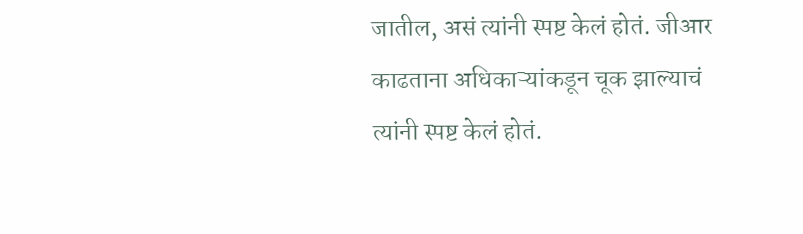जातील, असं त्यांनी स्पष्ट केलं होतं. जीआर काढताना अधिकाऱ्यांकडून चूक झाल्याचं त्यांनी स्पष्ट केलं होतं.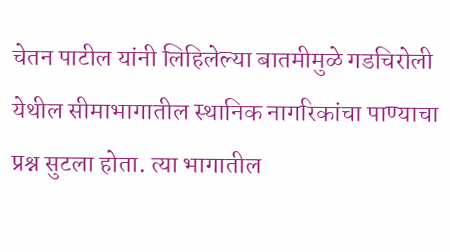चेतन पाटील यांनी लिहिलेल्या बातमीमुळे गडचिरोली येथील सीमाभागातील स्थानिक नागरिकांचा पाण्याचा प्रश्न सुटला होता. त्या भागातील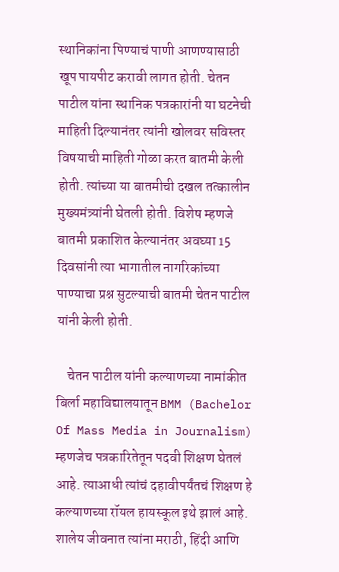स्थानिकांना पिण्याचं पाणी आणण्यासाठी खूप पायपीट करावी लागत होती. चेतन पाटील यांना स्थानिक पत्रकारांनी या घटनेची माहिती दिल्यानंतर त्यांनी खोलवर सविस्तर विषयाची माहिती गोळा करत बातमी केली होती. त्यांच्या या बातमीची दखल तत्कालीन मुख्यमंत्र्यांनी घेतली होती. विशेष म्हणजे बातमी प्रकाशित केल्यानंतर अवघ्या 15 दिवसांनी त्या भागातील नागरिकांच्या पाण्याचा प्रश्न सुटल्याची बातमी चेतन पाटील यांनी केली होती.

    चेतन पाटील यांनी कल्याणच्या नामांकीत बिर्ला महाविद्यालयातून BMM (Bachelor Of Mass Media in Journalism) म्हणजेच पत्रकारितेतून पदवी शिक्षण घेतलं आहे. त्याआधी त्यांचं दहावीपर्यंतचं शिक्षण हे कल्याणच्या रॉयल हायस्कूल इथे झालं आहे. शालेय जीवनात त्यांना मराठी, हिंदी आणि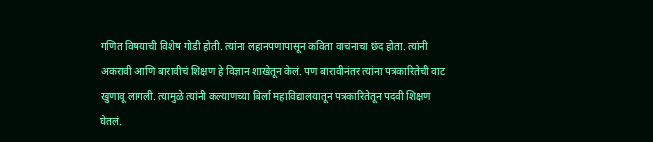गणित विषयाची विशेष गोडी होती. त्यांना लहानपणापासून कविता वाचनाचा छंद होता. त्यांनी अकरावी आणि बारावीचं शिक्षण हे विज्ञान शाखेतून केलं. पण बारावीनंतर त्यांना पत्रकारितेची वाट खुणावू लागली. त्यामुळे त्यांनी कल्याणच्या बिर्ला महाविद्यालयातून पत्रकारितेतून पदवी शिक्षण घेतलं.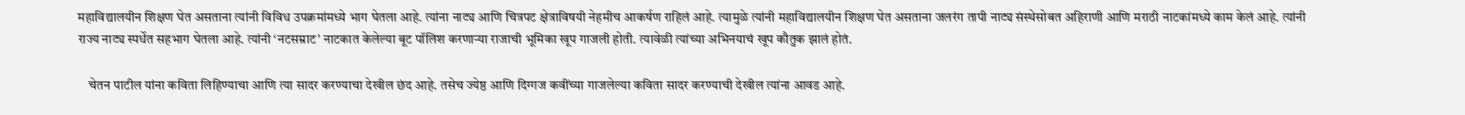महाविद्यालयीन शिक्षण घेत असताना त्यांनी विविध उपक्रमांमध्ये भाग घेतला आहे. त्यांना नाट्य आणि चित्रपट क्षेत्राविषयी नेहमीच आकर्षण राहिलं आहे. त्यामुळे त्यांनी महाविद्यालयीन शिक्षण घेत असताना जलरंग तापी नाट्य संस्थेसोबत अहिराणी आणि मराठी नाटकांमध्ये काम केलं आहे. त्यांनी राज्य नाट्य स्पर्धेत सहभाग घेतला आहे. त्यांनी ‘नटसम्राट’ नाटकात केलेल्या बूट पॉलिश करणाऱ्या राजाची भूमिका खूप गाजली होती. त्यावेळी त्यांच्या अभिनयाचं खूप कौतुक झालं होतं.

    चेतन पाटील यांना कविता लिहिण्याचा आणि त्या सादर करण्याचा देखील छंद आहे. तसेच ज्येष्ठ आणि दिग्गज कवींच्या गाजलेल्या कविता सादर करण्याची देखील त्यांना आवड आहे.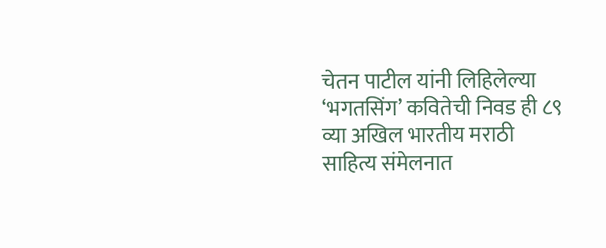चेतन पाटील यांनी लिहिलेल्या ‘भगतसिंग’ कवितेची निवड ही ८९ व्या अखिल भारतीय मराठी साहित्य संमेलनात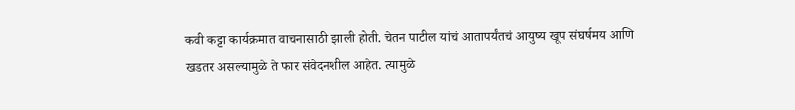कवी कट्टा कार्यक्रमात वाचनासाठी झाली होती. चेतन पाटील यांचं आतापर्यंतचं आयुष्य खूप संघर्षमय आणि खडतर असल्यामुळे ते फार संवेदनशील आहेत. त्यामुळे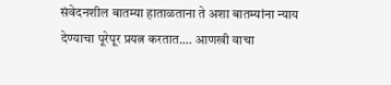संवेदनशील बातम्या हाताळताना ते अशा बातम्यांना न्याय देण्याचा पूरेपूर प्रयत्न करतात.… आणखी वाचा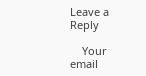Leave a Reply

    Your email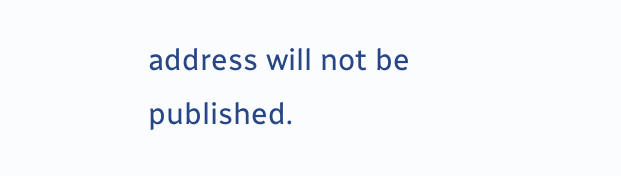address will not be published.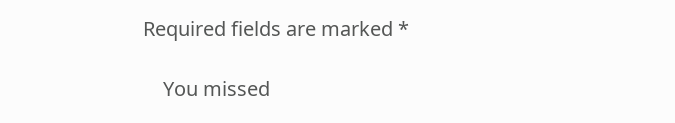Required fields are marked *

    You missed